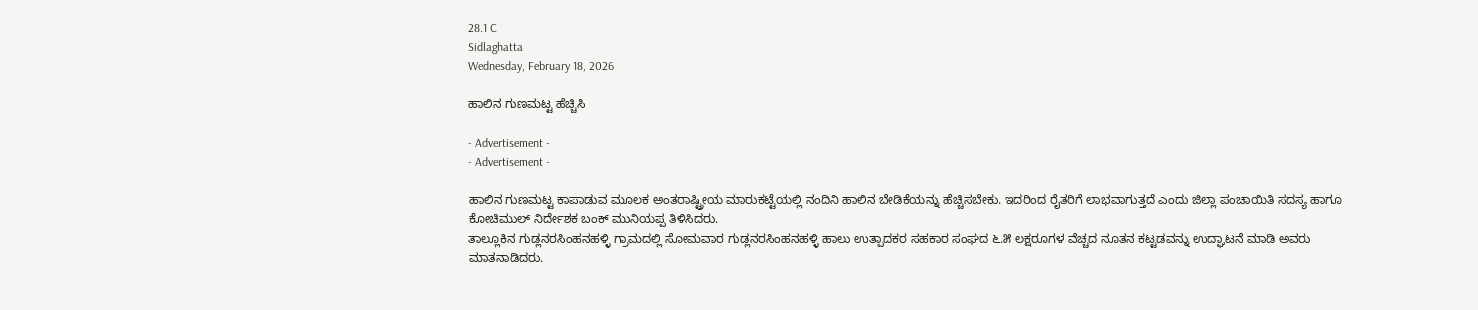28.1 C
Sidlaghatta
Wednesday, February 18, 2026

ಹಾಲಿನ ಗುಣಮಟ್ಟ ಹೆಚ್ಚಿಸಿ

- Advertisement -
- Advertisement -

ಹಾಲಿನ ಗುಣಮಟ್ಟ ಕಾಪಾಡುವ ಮೂಲಕ ಅಂತರಾಷ್ಟ್ರೀಯ ಮಾರುಕಟ್ಟೆಯಲ್ಲಿ ನಂದಿನಿ ಹಾಲಿನ ಬೇಡಿಕೆಯನ್ನು ಹೆಚ್ಚಿಸಬೇಕು. ಇದರಿಂದ ರೈತರಿಗೆ ಲಾಭವಾಗುತ್ತದೆ ಎಂದು ಜಿಲ್ಲಾ ಪಂಚಾಯಿತಿ ಸದಸ್ಯ ಹಾಗೂ ಕೋಚಿಮುಲ್‌ ನಿರ್ದೇಶಕ ಬಂಕ್ ಮುನಿಯಪ್ಪ ತಿಳಿಸಿದರು.
ತಾಲ್ಲೂಕಿನ ಗುಡ್ಲನರಸಿಂಹನಹಳ್ಳಿ ಗ್ರಾಮದಲ್ಲಿ ಸೋಮವಾರ ಗುಡ್ಲನರಸಿಂಹನಹಳ್ಳಿ ಹಾಲು ಉತ್ಪಾದಕರ ಸಹಕಾರ ಸಂಘದ ೬.೫ ಲಕ್ಷರೂಗಳ ವೆಚ್ಚದ ನೂತನ ಕಟ್ಟಡವನ್ನು ಉದ್ಘಾಟನೆ ಮಾಡಿ ಅವರು ಮಾತನಾಡಿದರು.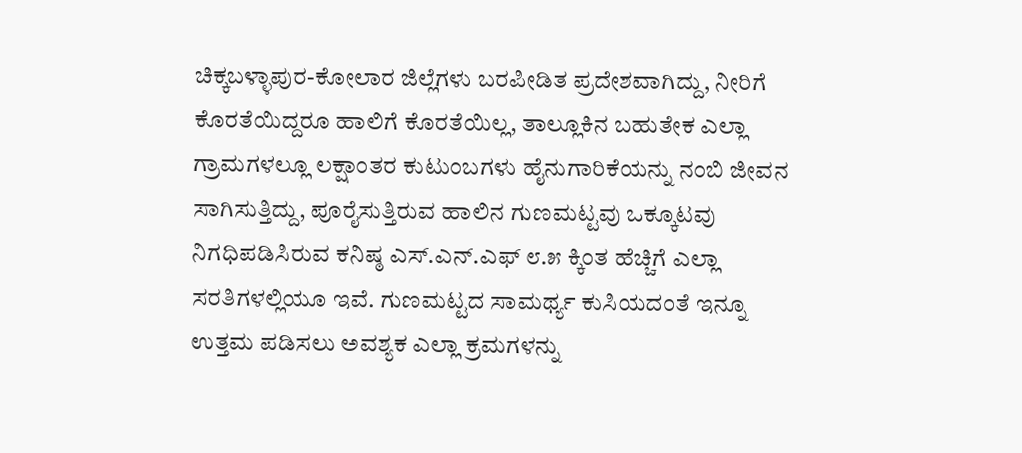ಚಿಕ್ಕಬಳ್ಳಾಪುರ-ಕೋಲಾರ ಜಿಲ್ಲೆಗಳು ಬರಪೀಡಿತ ಪ್ರದೇಶವಾಗಿದ್ದು, ನೀರಿಗೆ ಕೊರತೆಯಿದ್ದರೂ ಹಾಲಿಗೆ ಕೊರತೆಯಿಲ್ಲ, ತಾಲ್ಲೂಕಿನ ಬಹುತೇಕ ಎಲ್ಲಾ ಗ್ರಾಮಗಳಲ್ಲೂ ಲಕ್ಷಾಂತರ ಕುಟುಂಬಗಳು ಹೈನುಗಾರಿಕೆಯನ್ನು ನಂಬಿ ಜೀವನ ಸಾಗಿಸುತ್ತಿದ್ದು, ಪೂರೈಸುತ್ತಿರುವ ಹಾಲಿನ ಗುಣಮಟ್ಟವು ಒಕ್ಕೂಟವು ನಿಗಧಿಪಡಿಸಿರುವ ಕನಿಷ್ಠ ಎಸ್.ಎನ್.ಎಫ್ ೮.೫ ಕ್ಕಿಂತ ಹೆಚ್ಚಿಗೆ ಎಲ್ಲಾ ಸರತಿಗಳಲ್ಲಿಯೂ ಇವೆ. ಗುಣಮಟ್ಟದ ಸಾಮರ್ಥ್ಯ ಕುಸಿಯದಂತೆ ಇನ್ನೂ ಉತ್ತಮ ಪಡಿಸಲು ಅವಶ್ಯಕ ಎಲ್ಲಾ ಕ್ರಮಗಳನ್ನು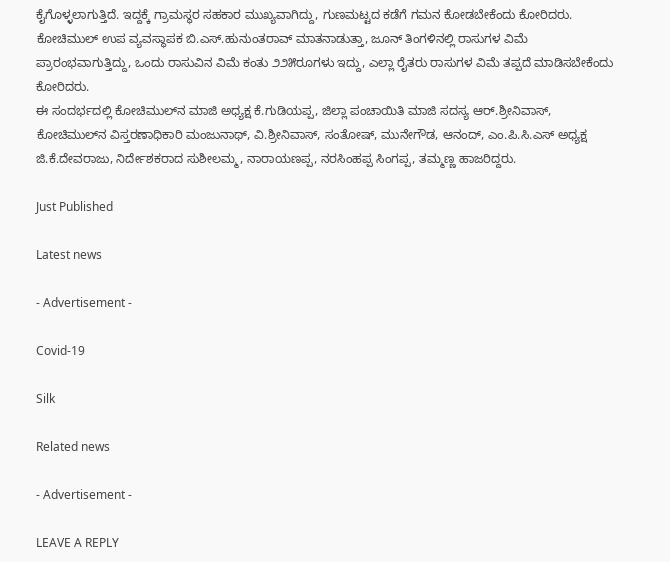ಕೈಗೊಳ್ಳಲಾಗುತ್ತಿದೆ. ಇದ್ದಕ್ಕೆ ಗ್ರಾಮಸ್ಥರ ಸಹಕಾರ ಮುಖ್ಯವಾಗಿದ್ದು, ಗುಣಮಟ್ಟದ ಕಡೆಗೆ ಗಮನ ಕೋಡಬೇಕೆಂದು ಕೋರಿದರು.
ಕೋಚಿಮುಲ್ ಉಪ ವ್ಯವಸ್ಥಾಪಕ ಬಿ.ಎಸ್.ಹುನುಂತರಾವ್ ಮಾತನಾಡುತ್ತಾ, ಜೂನ್ ತಿಂಗಳಿನಲ್ಲಿ ರಾಸುಗಳ ವಿಮೆ ಪ್ರಾರಂಭವಾಗುತ್ತಿದ್ದು, ಒಂದು ರಾಸುವಿನ ವಿಮೆ ಕಂತು ೨೨೫ರೂಗಳು ಇದ್ದು, ಎಲ್ಲಾ ರೈತರು ರಾಸುಗಳ ವಿಮೆ ತಪ್ಪದೆ ಮಾಡಿಸಬೇಕೆಂದು ಕೋರಿದರು.
ಈ ಸಂದರ್ಭದಲ್ಲಿ ಕೋಚಿಮುಲ್‌ನ ಮಾಜಿ ಅಧ್ಯಕ್ಷ ಕೆ.ಗುಡಿಯಪ್ಪ, ಜಿಲ್ಲಾ ಪಂಚಾಯಿತಿ ಮಾಜಿ ಸದಸ್ಯ ಆರ್.ಶ್ರೀನಿವಾಸ್, ಕೋಚಿಮುಲ್‌ನ ವಿಸ್ತರಣಾಧಿಕಾರಿ ಮಂಜುನಾಥ್, ವಿ.ಶ್ರೀನಿವಾಸ್, ಸಂತೋಷ್, ಮುನೇಗೌಡ, ಆನಂದ್, ಎಂ.ಪಿ.ಸಿ.ಎಸ್ ಅಧ್ಯಕ್ಷ ಜಿ.ಕೆ.ದೇವರಾಜು, ನಿರ್ದೇಶಕರಾದ ಸುಶೀಲಮ್ಮ, ನಾರಾಯಣಪ್ಪ, ನರಸಿಂಹಪ್ಪ ಸಿಂಗಪ್ಪ, ತಮ್ಮಣ್ಣ ಹಾಜರಿದ್ದರು.

Just Published

Latest news

- Advertisement -

Covid-19

Silk

Related news

- Advertisement -

LEAVE A REPLY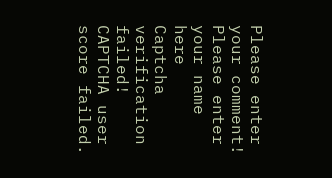Please enter your comment!
Please enter your name here
Captcha verification failed!
CAPTCHA user score failed.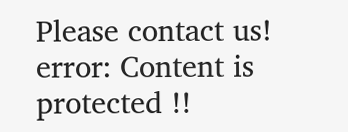Please contact us!
error: Content is protected !!